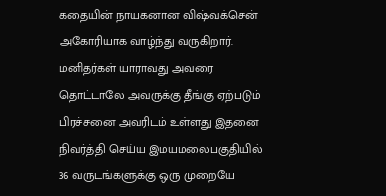கதையின் நாயகனான விஷ்வக்சென் அகோரியாக வாழ்ந்து வருகிறார். மனிதர்கள் யாராவது அவரை தொட்டாலே அவருக்கு தீங்கு ஏற்படும் பிரச்சனை அவரிடம் உள்ளது இதனை நிவர்த்தி செய்ய இமயமலைபகுதியில் 36 வருடங்களுக்கு ஒரு முறையே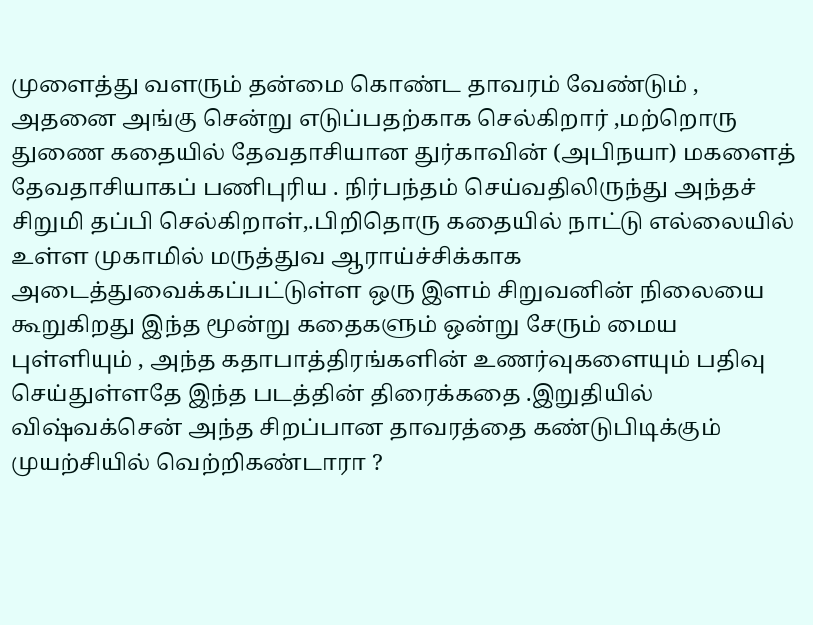முளைத்து வளரும் தன்மை கொண்ட தாவரம் வேண்டும் , அதனை அங்கு சென்று எடுப்பதற்காக செல்கிறார் ,மற்றொரு துணை கதையில் தேவதாசியான துர்காவின் (அபிநயா) மகளைத் தேவதாசியாகப் பணிபுரிய . நிர்பந்தம் செய்வதிலிருந்து அந்தச் சிறுமி தப்பி செல்கிறாள்,.பிறிதொரு கதையில் நாட்டு எல்லையில் உள்ள முகாமில் மருத்துவ ஆராய்ச்சிக்காக அடைத்துவைக்கப்பட்டுள்ள ஒரு இளம் சிறுவனின் நிலையை கூறுகிறது இந்த மூன்று கதைகளும் ஒன்று சேரும் மைய புள்ளியும் , அந்த கதாபாத்திரங்களின் உணர்வுகளையும் பதிவு செய்துள்ளதே இந்த படத்தின் திரைக்கதை .இறுதியில் விஷ்வக்சென் அந்த சிறப்பான தாவரத்தை கண்டுபிடிக்கும் முயற்சியில் வெற்றிகண்டாரா ?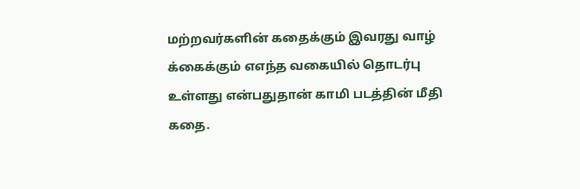மற்றவர்களின் கதைக்கும் இவரது வாழ் க்கைக்கும் எஎந்த வகையில் தொடர்பு உள்ளது என்பதுதான் காமி படத்தின் மீதி கதை.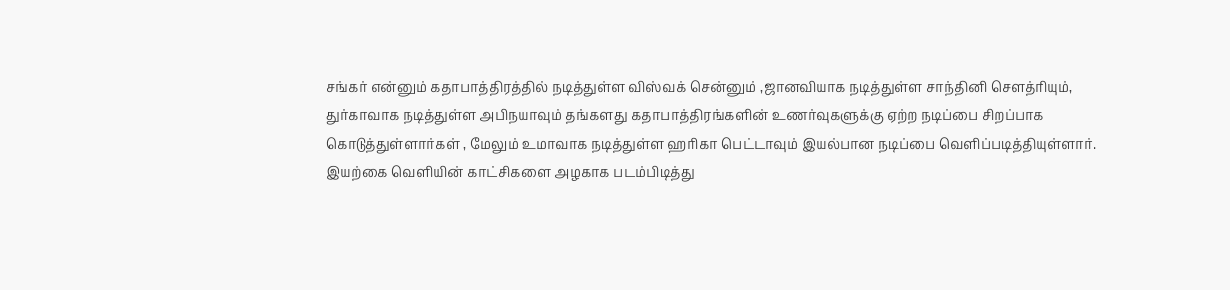சங்கர் என்னும் கதாபாத்திரத்தில் நடித்துள்ள விஸ்வக் சென்னும் ,ஜானவியாக நடித்துள்ள சாந்தினி செளத்ரியும், துர்காவாக நடித்துள்ள அபிநயாவும் தங்களது கதாபாத்திரங்களின் உணர்வுகளுக்கு ஏற்ற நடிப்பை சிறப்பாக கொடுத்துள்ளார்கள் , மேலும் உமாவாக நடித்துள்ள ஹரிகா பெட்டாவும் இயல்பான நடிப்பை வெளிப்படித்தியுள்ளார்.
இயற்கை வெளியின் காட்சிகளை அழகாக படம்பிடித்து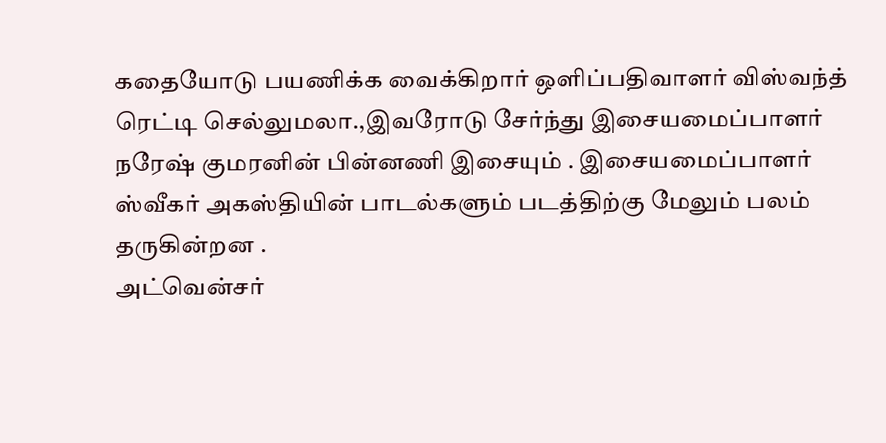கதையோடு பயணிக்க வைக்கிறார் ஒளிப்பதிவாளர் விஸ்வந்த் ரெட்டி செல்லுமலா.,இவரோடு சேர்ந்து இசையமைப்பாளர் நரேஷ் குமரனின் பின்னணி இசையும் . இசையமைப்பாளர் ஸ்வீகர் அகஸ்தியின் பாடல்களும் படத்திற்கு மேலும் பலம் தருகின்றன .
அட்வென்சர்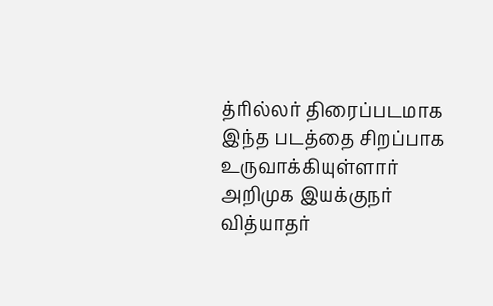த்ரில்லர் திரைப்படமாக இந்த படத்தை சிறப்பாக உருவாக்கியுள்ளார் அறிமுக இயக்குநர் வித்யாதர்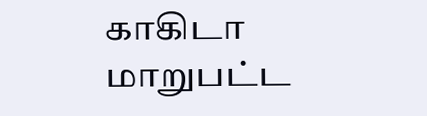காகிடா
மாறுபட்ட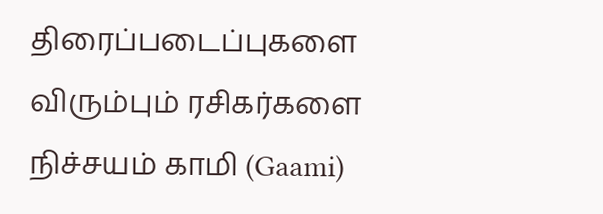திரைப்படைப்புகளை விரும்பும் ரசிகர்களை நிச்சயம் காமி (Gaami)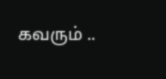கவரும் ..